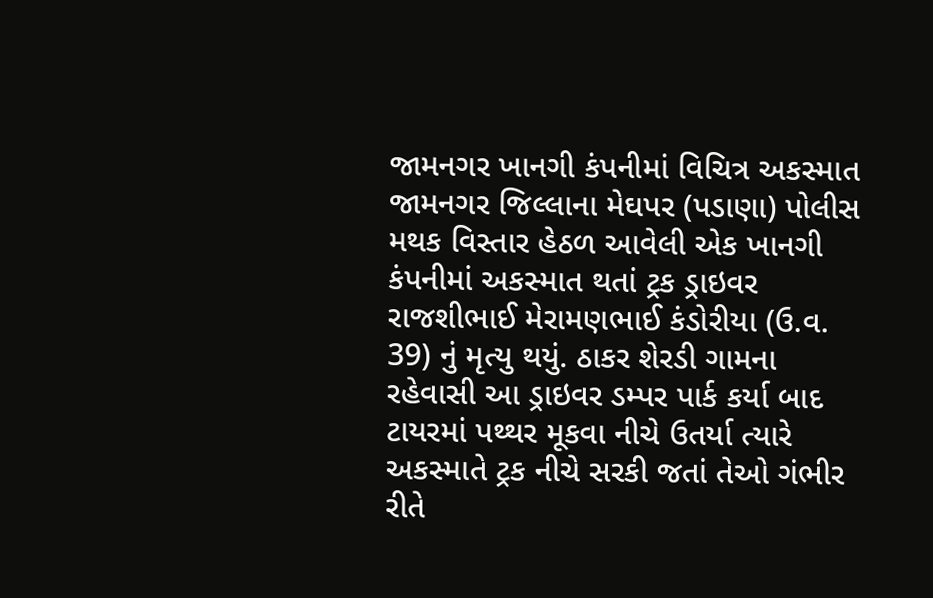જામનગર ખાનગી કંપનીમાં વિચિત્ર અકસ્માત
જામનગર જિલ્લાના મેઘપર (પડાણા) પોલીસ મથક વિસ્તાર હેઠળ આવેલી એક ખાનગી કંપનીમાં અકસ્માત થતાં ટ્રક ડ્રાઇવર રાજશીભાઈ મેરામણભાઈ કંડોરીયા (ઉ.વ. 39) નું મૃત્યુ થયું. ઠાકર શેરડી ગામના રહેવાસી આ ડ્રાઇવર ડમ્પર પાર્ક કર્યા બાદ ટાયરમાં પથ્થર મૂકવા નીચે ઉતર્યા ત્યારે અકસ્માતે ટ્રક નીચે સરકી જતાં તેઓ ગંભીર રીતે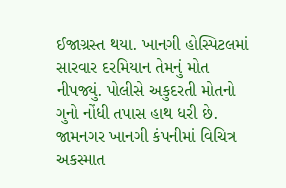ઈજાગ્રસ્ત થયા. ખાનગી હોસ્પિટલમાં સારવાર દરમિયાન તેમનું મોત નીપજ્યું. પોલીસે અકુદરતી મોતનો ગુનો નોંધી તપાસ હાથ ધરી છે.
જામનગર ખાનગી કંપનીમાં વિચિત્ર અકસ્માત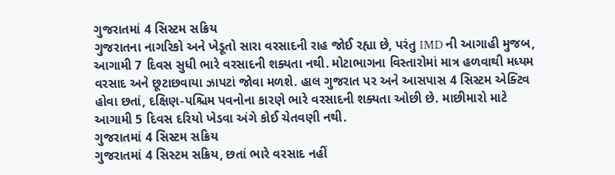ગુજરાતમાં 4 સિસ્ટમ સક્રિય
ગુજરાતના નાગરિકો અને ખેડૂતો સારા વરસાદની રાહ જોઈ રહ્યા છે, પરંતુ IMD ની આગાહી મુજબ, આગામી 7 દિવસ સુધી ભારે વરસાદની શક્યતા નથી. મોટાભાગના વિસ્તારોમાં માત્ર હળવાથી મધ્યમ વરસાદ અને છૂટાછવાયા ઝાપટાં જોવા મળશે. હાલ ગુજરાત પર અને આસપાસ 4 સિસ્ટમ એક્ટિવ હોવા છતાં, દક્ષિણ-પશ્ચિમ પવનોના કારણે ભારે વરસાદની શક્યતા ઓછી છે. માછીમારો માટે આગામી 5 દિવસ દરિયો ખેડવા અંગે કોઈ ચેતવણી નથી.
ગુજરાતમાં 4 સિસ્ટમ સક્રિય
ગુજરાતમાં 4 સિસ્ટમ સક્રિય, છતાં ભારે વરસાદ નહીં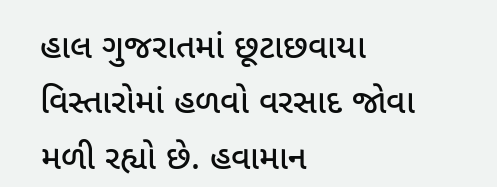હાલ ગુજરાતમાં છૂટાછવાયા વિસ્તારોમાં હળવો વરસાદ જોવા મળી રહ્યો છે. હવામાન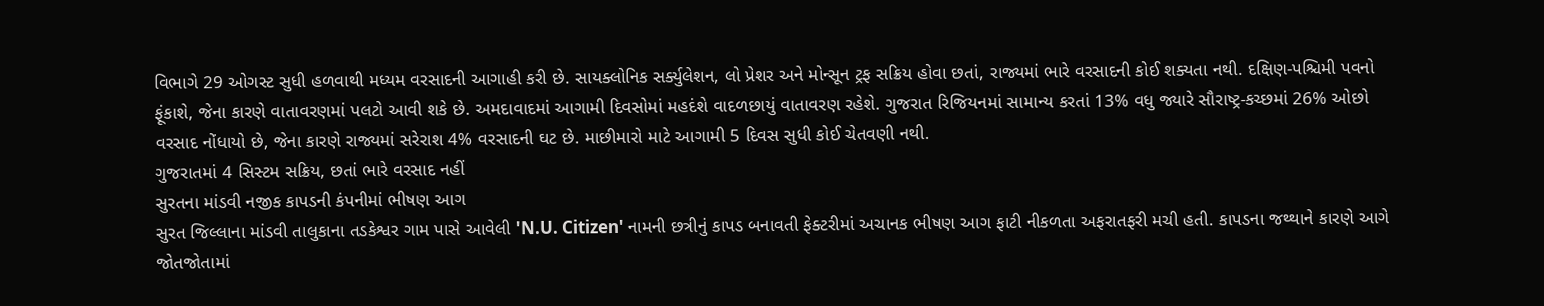વિભાગે 29 ઓગસ્ટ સુધી હળવાથી મધ્યમ વરસાદની આગાહી કરી છે. સાયક્લોનિક સર્ક્યુલેશન, લો પ્રેશર અને મોન્સૂન ટ્રફ સક્રિય હોવા છતાં, રાજ્યમાં ભારે વરસાદની કોઈ શક્યતા નથી. દક્ષિણ-પશ્ચિમી પવનો ફૂંકાશે, જેના કારણે વાતાવરણમાં પલટો આવી શકે છે. અમદાવાદમાં આગામી દિવસોમાં મહદંશે વાદળછાયું વાતાવરણ રહેશે. ગુજરાત રિજિયનમાં સામાન્ય કરતાં 13% વધુ જ્યારે સૌરાષ્ટ્ર-કચ્છમાં 26% ઓછો વરસાદ નોંધાયો છે, જેના કારણે રાજ્યમાં સરેરાશ 4% વરસાદની ઘટ છે. માછીમારો માટે આગામી 5 દિવસ સુધી કોઈ ચેતવણી નથી.
ગુજરાતમાં 4 સિસ્ટમ સક્રિય, છતાં ભારે વરસાદ નહીં
સુરતના માંડવી નજીક કાપડની કંપનીમાં ભીષણ આગ
સુરત જિલ્લાના માંડવી તાલુકાના તડકેશ્વર ગામ પાસે આવેલી 'N.U. Citizen' નામની છત્રીનું કાપડ બનાવતી ફેક્ટરીમાં અચાનક ભીષણ આગ ફાટી નીકળતા અફરાતફરી મચી હતી. કાપડના જથ્થાને કારણે આગે જોતજોતામાં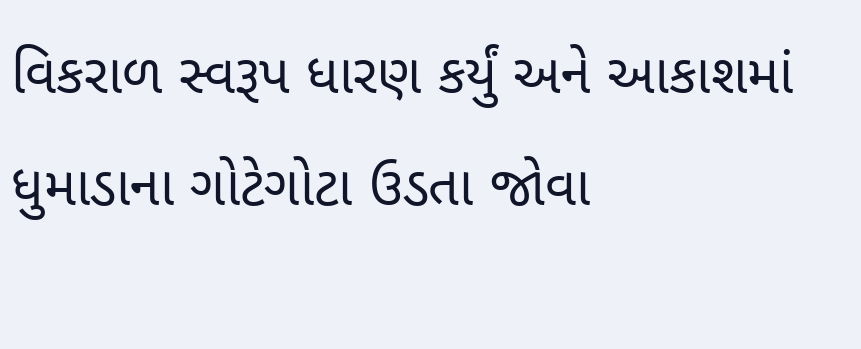વિકરાળ સ્વરૂપ ધારણ કર્યું અને આકાશમાં ધુમાડાના ગોટેગોટા ઉડતા જોવા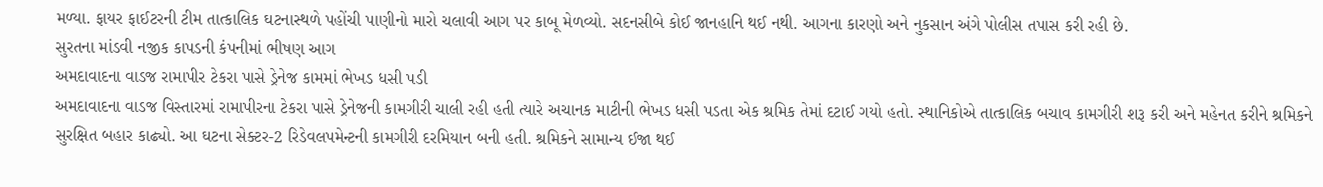મળ્યા. ફાયર ફાઈટરની ટીમ તાત્કાલિક ઘટનાસ્થળે પહોંચી પાણીનો મારો ચલાવી આગ પર કાબૂ મેળવ્યો. સદનસીબે કોઈ જાનહાનિ થઈ નથી. આગના કારણો અને નુકસાન અંગે પોલીસ તપાસ કરી રહી છે.
સુરતના માંડવી નજીક કાપડની કંપનીમાં ભીષણ આગ
અમદાવાદના વાડજ રામાપીર ટેકરા પાસે ડ્રેનેજ કામમાં ભેખડ ધસી પડી
અમદાવાદના વાડજ વિસ્તારમાં રામાપીરના ટેકરા પાસે ડ્રેનેજની કામગીરી ચાલી રહી હતી ત્યારે અચાનક માટીની ભેખડ ધસી પડતા એક શ્રમિક તેમાં દટાઈ ગયો હતો. સ્થાનિકોએ તાત્કાલિક બચાવ કામગીરી શરૂ કરી અને મહેનત કરીને શ્રમિકને સુરક્ષિત બહાર કાઢ્યો. આ ઘટના સેક્ટર-2 રિડેવલપમેન્ટની કામગીરી દરમિયાન બની હતી. શ્રમિકને સામાન્ય ઈજા થઈ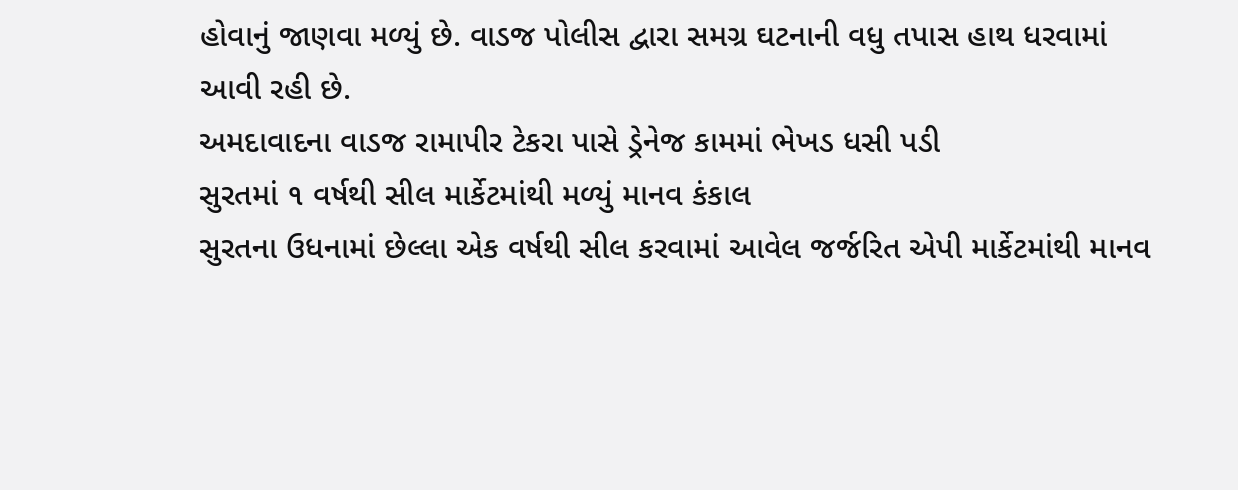હોવાનું જાણવા મળ્યું છે. વાડજ પોલીસ દ્વારા સમગ્ર ઘટનાની વધુ તપાસ હાથ ધરવામાં આવી રહી છે.
અમદાવાદના વાડજ રામાપીર ટેકરા પાસે ડ્રેનેજ કામમાં ભેખડ ધસી પડી
સુરતમાં ૧ વર્ષથી સીલ માર્કેટમાંથી મળ્યું માનવ કંકાલ
સુરતના ઉધનામાં છેલ્લા એક વર્ષથી સીલ કરવામાં આવેલ જર્જરિત એપી માર્કેટમાંથી માનવ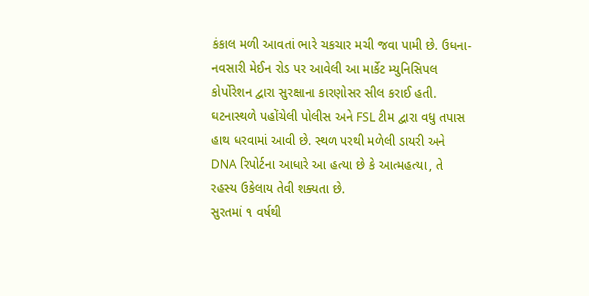કંકાલ મળી આવતાં ભારે ચકચાર મચી જવા પામી છે. ઉધના-નવસારી મેઈન રોડ પર આવેલી આ માર્કેટ મ્યુનિસિપલ કોર્પોરેશન દ્વારા સુરક્ષાના કારણોસર સીલ કરાઈ હતી. ઘટનાસ્થળે પહોંચેલી પોલીસ અને FSL ટીમ દ્વારા વધુ તપાસ હાથ ધરવામાં આવી છે. સ્થળ પરથી મળેલી ડાયરી અને DNA રિપોર્ટના આધારે આ હત્યા છે કે આત્મહત્યા, તે રહસ્ય ઉકેલાય તેવી શક્યતા છે.
સુરતમાં ૧ વર્ષથી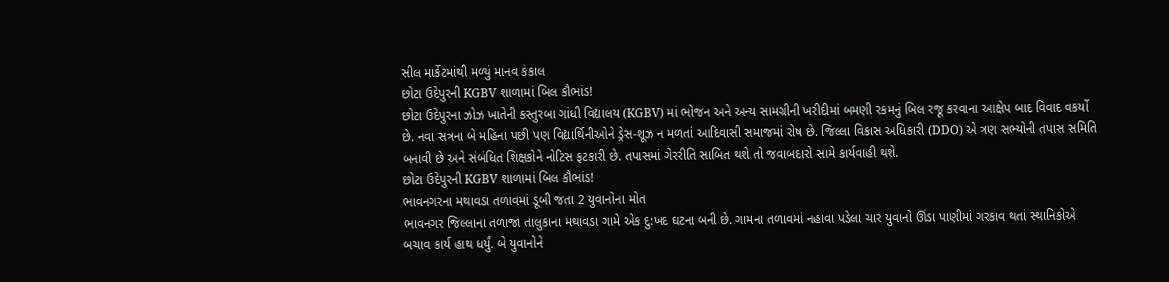સીલ માર્કેટમાંથી મળ્યું માનવ કંકાલ
છોટા ઉદેપુરની KGBV શાળામાં બિલ કૌભાંડ!
છોટા ઉદેપુરના ઝોઝ ખાતેની કસ્તુરબા ગાંધી વિદ્યાલય (KGBV) માં ભોજન અને અન્ય સામગ્રીની ખરીદીમાં બમણી રકમનું બિલ રજૂ કરવાના આક્ષેપ બાદ વિવાદ વકર્યો છે. નવા સત્રના બે મહિના પછી પણ વિદ્યાર્થિનીઓને ડ્રેસ-શૂઝ ન મળતાં આદિવાસી સમાજમાં રોષ છે. જિલ્લા વિકાસ અધિકારી (DDO) એ ત્રણ સભ્યોની તપાસ સમિતિ બનાવી છે અને સંબંધિત શિક્ષકોને નોટિસ ફટકારી છે. તપાસમાં ગેરરીતિ સાબિત થશે તો જવાબદારો સામે કાર્યવાહી થશે.
છોટા ઉદેપુરની KGBV શાળામાં બિલ કૌભાંડ!
ભાવનગરના મથાવડા તળાવમાં ડૂબી જતા 2 યુવાનોના મોત
ભાવનગર જિલ્લાના તળાજા તાલુકાના મથાવડા ગામે એક દુ:ખદ ઘટના બની છે. ગામના તળાવમાં નહાવા પડેલા ચાર યુવાનો ઊંડા પાણીમાં ગરકાવ થતાં સ્થાનિકોએ બચાવ કાર્ય હાથ ધર્યું. બે યુવાનોને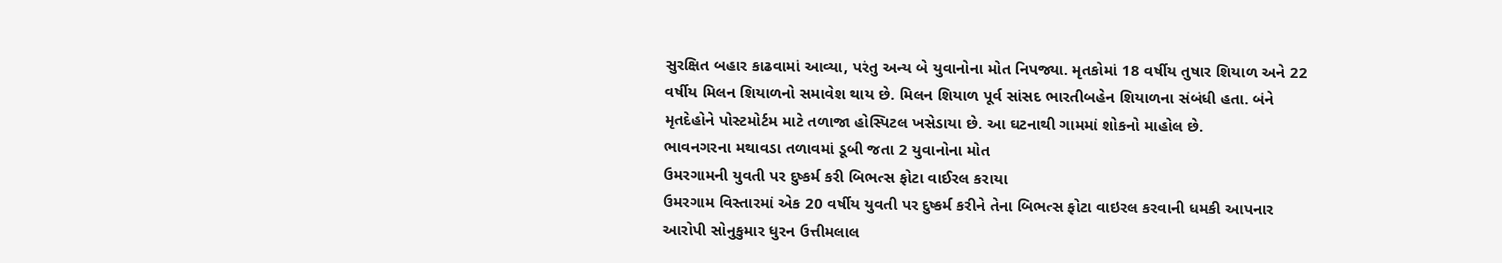સુરક્ષિત બહાર કાઢવામાં આવ્યા, પરંતુ અન્ય બે યુવાનોના મોત નિપજ્યા. મૃતકોમાં 18 વર્ષીય તુષાર શિયાળ અને 22 વર્ષીય મિલન શિયાળનો સમાવેશ થાય છે. મિલન શિયાળ પૂર્વ સાંસદ ભારતીબહેન શિયાળના સંબંધી હતા. બંને મૃતદેહોને પોસ્ટમોર્ટમ માટે તળાજા હોસ્પિટલ ખસેડાયા છે. આ ઘટનાથી ગામમાં શોકનો માહોલ છે.
ભાવનગરના મથાવડા તળાવમાં ડૂબી જતા 2 યુવાનોના મોત
ઉમરગામની યુવતી પર દુષ્કર્મ કરી બિભત્સ ફોટા વાઈરલ કરાયા
ઉમરગામ વિસ્તારમાં એક 20 વર્ષીય યુવતી પર દુષ્કર્મ કરીને તેના બિભત્સ ફોટા વાઇરલ કરવાની ધમકી આપનાર આરોપી સોનુકુમાર ધુરન ઉત્તીમલાલ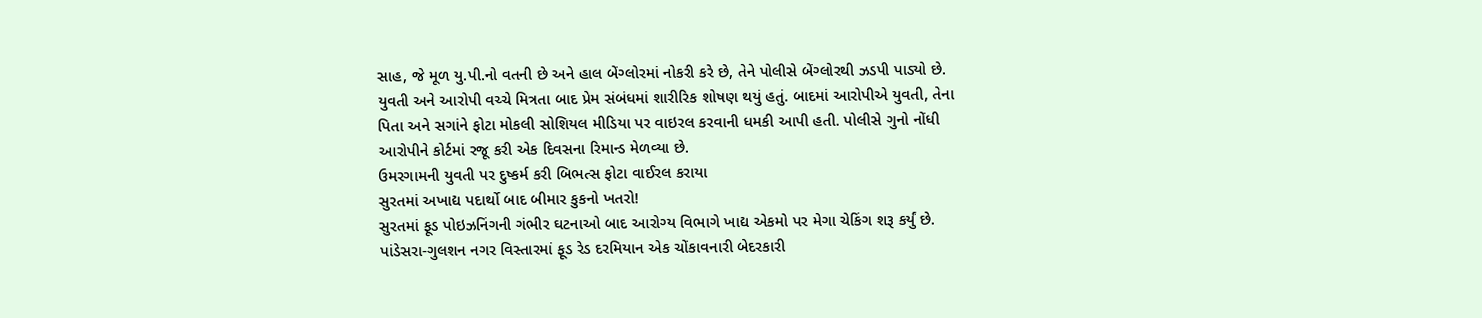સાહ, જે મૂળ યુ.પી.નો વતની છે અને હાલ બેંગ્લોરમાં નોકરી કરે છે, તેને પોલીસે બેંગ્લોરથી ઝડપી પાડ્યો છે. યુવતી અને આરોપી વચ્ચે મિત્રતા બાદ પ્રેમ સંબંધમાં શારીરિક શોષણ થયું હતું. બાદમાં આરોપીએ યુવતી, તેના પિતા અને સગાંને ફોટા મોકલી સોશિયલ મીડિયા પર વાઇરલ કરવાની ધમકી આપી હતી. પોલીસે ગુનો નોંધી આરોપીને કોર્ટમાં રજૂ કરી એક દિવસના રિમાન્ડ મેળવ્યા છે.
ઉમરગામની યુવતી પર દુષ્કર્મ કરી બિભત્સ ફોટા વાઈરલ કરાયા
સુરતમાં અખાદ્ય પદાર્થો બાદ બીમાર કુકનો ખતરો!
સુરતમાં ફૂડ પોઇઝનિંગની ગંભીર ઘટનાઓ બાદ આરોગ્ય વિભાગે ખાદ્ય એકમો પર મેગા ચેકિંગ શરૂ કર્યું છે. પાંડેસરા-ગુલશન નગર વિસ્તારમાં ફૂડ રેડ દરમિયાન એક ચોંકાવનારી બેદરકારી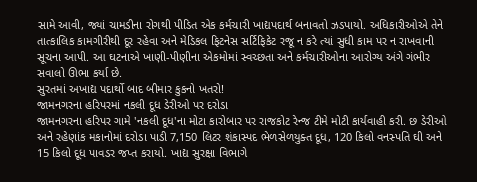સામે આવી, જ્યાં ચામડીના રોગથી પીડિત એક કર્મચારી ખાદ્યપદાર્થ બનાવતો ઝડપાયો. અધિકારીઓએ તેને તાત્કાલિક કામગીરીથી દૂર રહેવા અને મેડિકલ ફિટનેસ સર્ટિફિકેટ રજૂ ન કરે ત્યાં સુધી કામ પર ન રાખવાની સૂચના આપી. આ ઘટનાએ ખાણી-પીણીના એકમોમાં સ્વચ્છતા અને કર્મચારીઓના આરોગ્ય અંગે ગંભીર સવાલો ઊભા કર્યા છે.
સુરતમાં અખાદ્ય પદાર્થો બાદ બીમાર કુકનો ખતરો!
જામનગરના હરિપરમાં નકલી દૂધ ડેરીઓ પર દરોડા
જામનગરના હરિપર ગામે 'નકલી દૂધ'ના મોટા કારોબાર પર રાજકોટ રેન્જ ટીમે મોટી કાર્યવાહી કરી. છ ડેરીઓ અને રહેણાંક મકાનોમાં દરોડા પાડી 7,150 લિટર શંકાસ્પદ ભેળસેળયુક્ત દૂધ, 120 કિલો વનસ્પતિ ઘી અને 15 કિલો દૂધ પાવડર જપ્ત કરાયો. ખાદ્ય સુરક્ષા વિભાગે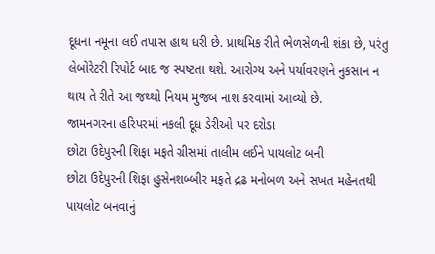દૂધના નમૂના લઈ તપાસ હાથ ધરી છે. પ્રાથમિક રીતે ભેળસેળની શંકા છે, પરંતુ લેબોરેટરી રિપોર્ટ બાદ જ સ્પષ્ટતા થશે. આરોગ્ય અને પર્યાવરણને નુકસાન ન થાય તે રીતે આ જથ્થો નિયમ મુજબ નાશ કરવામાં આવ્યો છે.
જામનગરના હરિપરમાં નકલી દૂધ ડેરીઓ પર દરોડા
છોટા ઉદેપુરની શિફા મફતે ગ્રીસમાં તાલીમ લઈને પાયલોટ બની
છોટા ઉદેપુરની શિફા હુસેનશબ્બીર મફતે દ્રઢ મનોબળ અને સખત મહેનતથી પાયલોટ બનવાનું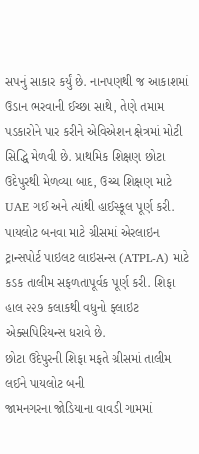સપનું સાકાર કર્યું છે. નાનપણથી જ આકાશમાં ઉડાન ભરવાની ઈચ્છા સાથે, તેણે તમામ પડકારોને પાર કરીને એવિએશન ક્ષેત્રમાં મોટી સિદ્ધિ મેળવી છે. પ્રાથમિક શિક્ષણ છોટા ઉદેપુરથી મેળવ્યા બાદ, ઉચ્ચ શિક્ષણ માટે UAE ગઈ અને ત્યાંથી હાઈસ્કૂલ પૂર્ણ કરી. પાયલોટ બનવા માટે ગ્રીસમાં એરલાઇન ટ્રાન્સપોર્ટ પાઇલટ લાઇસન્સ (ATPL-A) માટે કડક તાલીમ સફળતાપૂર્વક પૂર્ણ કરી. શિફા હાલ ૨૨૭ કલાકથી વધુનો ફ્લાઇટ એક્સપિરિયન્સ ધરાવે છે.
છોટા ઉદેપુરની શિફા મફતે ગ્રીસમાં તાલીમ લઈને પાયલોટ બની
જામનગરના જોડિયાના વાવડી ગામમાં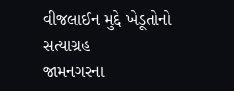વીજલાઈન મુદ્દે ખેડૂતોનો સત્યાગ્રહ
જામનગરના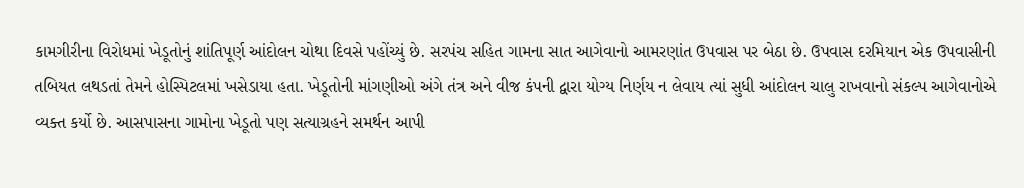કામગીરીના વિરોધમાં ખેડૂતોનું શાંતિપૂર્ણ આંદોલન ચોથા દિવસે પહોંચ્યું છે. સરપંચ સહિત ગામના સાત આગેવાનો આમરણાંત ઉપવાસ પર બેઠા છે. ઉપવાસ દરમિયાન એક ઉપવાસીની તબિયત લથડતાં તેમને હોસ્પિટલમાં ખસેડાયા હતા. ખેડૂતોની માંગણીઓ અંગે તંત્ર અને વીજ કંપની દ્વારા યોગ્ય નિર્ણય ન લેવાય ત્યાં સુધી આંદોલન ચાલુ રાખવાનો સંકલ્પ આગેવાનોએ વ્યક્ત કર્યો છે. આસપાસના ગામોના ખેડૂતો પણ સત્યાગ્રહને સમર્થન આપી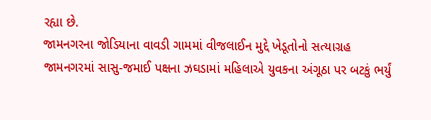રહ્યા છે.
જામનગરના જોડિયાના વાવડી ગામમાં વીજલાઈન મુદ્દે ખેડૂતોનો સત્યાગ્રહ
જામનગરમાં સાસુ-જમાઈ પક્ષના ઝઘડામાં મહિલાએ યુવકના અંગૂઠા પર બટકું ભર્યું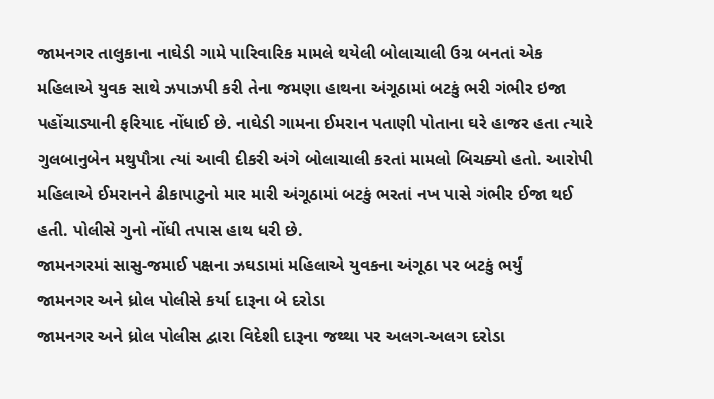જામનગર તાલુકાના નાઘેડી ગામે પારિવારિક મામલે થયેલી બોલાચાલી ઉગ્ર બનતાં એક મહિલાએ યુવક સાથે ઝપાઝપી કરી તેના જમણા હાથના અંગૂઠામાં બટકું ભરી ગંભીર ઇજા પહોંચાડ્યાની ફરિયાદ નોંધાઈ છે. નાઘેડી ગામના ઈમરાન પતાણી પોતાના ઘરે હાજર હતા ત્યારે ગુલબાનુબેન મથુપૌત્રા ત્યાં આવી દીકરી અંગે બોલાચાલી કરતાં મામલો બિચક્યો હતો. આરોપી મહિલાએ ઈમરાનને ઢીકાપાટુનો માર મારી અંગૂઠામાં બટકું ભરતાં નખ પાસે ગંભીર ઈજા થઈ હતી. પોલીસે ગુનો નોંધી તપાસ હાથ ધરી છે.
જામનગરમાં સાસુ-જમાઈ પક્ષના ઝઘડામાં મહિલાએ યુવકના અંગૂઠા પર બટકું ભર્યું
જામનગર અને ધ્રોલ પોલીસે કર્યા દારૂના બે દરોડા
જામનગર અને ધ્રોલ પોલીસ દ્વારા વિદેશી દારૂના જથ્થા પર અલગ-અલગ દરોડા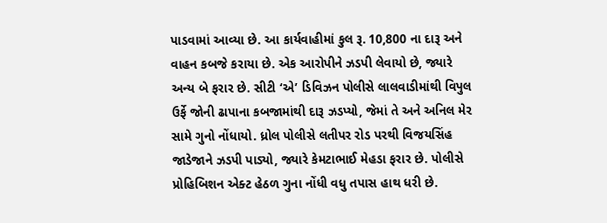પાડવામાં આવ્યા છે. આ કાર્યવાહીમાં કુલ રૂ. 10,800 ના દારૂ અને વાહન કબજે કરાયા છે. એક આરોપીને ઝડપી લેવાયો છે, જ્યારે અન્ય બે ફરાર છે. સીટી ‘એ’ ડિવિઝન પોલીસે લાલવાડીમાંથી વિપુલ ઉર્ફે જોની ઢાપાના કબજામાંથી દારૂ ઝડપ્યો, જેમાં તે અને અનિલ મેર સામે ગુનો નોંધાયો. ધ્રોલ પોલીસે લતીપર રોડ પરથી વિજયસિંહ જાડેજાને ઝડપી પાડ્યો, જ્યારે કેમટાભાઈ મેહડા ફરાર છે. પોલીસે પ્રોહિબિશન એક્ટ હેઠળ ગુના નોંધી વધુ તપાસ હાથ ધરી છે.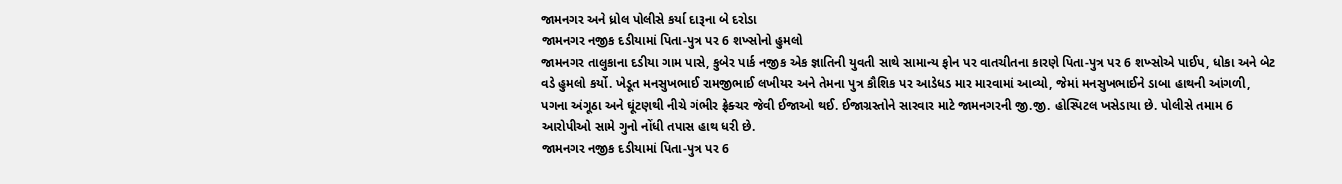જામનગર અને ધ્રોલ પોલીસે કર્યા દારૂના બે દરોડા
જામનગર નજીક દડીયામાં પિતા-પુત્ર પર 6 શખ્સોનો હુમલો
જામનગર તાલુકાના દડીયા ગામ પાસે, કુબેર પાર્ક નજીક એક જ્ઞાતિની યુવતી સાથે સામાન્ય ફોન પર વાતચીતના કારણે પિતા-પુત્ર પર 6 શખ્સોએ પાઈપ, ધોકા અને બેટ વડે હુમલો કર્યો. ખેડૂત મનસુખભાઈ રામજીભાઈ લખીયર અને તેમના પુત્ર કૌશિક પર આડેધડ માર મારવામાં આવ્યો, જેમાં મનસુખભાઈને ડાબા હાથની આંગળી, પગના અંગૂઠા અને ઘૂંટણથી નીચે ગંભીર ફ્રેક્ચર જેવી ઈજાઓ થઈ. ઈજાગ્રસ્તોને સારવાર માટે જામનગરની જી.જી. હોસ્પિટલ ખસેડાયા છે. પોલીસે તમામ 6 આરોપીઓ સામે ગુનો નોંધી તપાસ હાથ ધરી છે.
જામનગર નજીક દડીયામાં પિતા-પુત્ર પર 6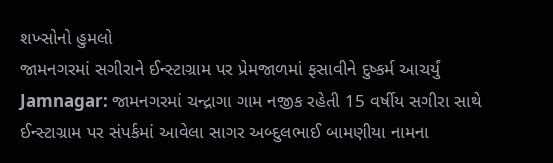શખ્સોનો હુમલો
જામનગરમાં સગીરાને ઈન્સ્ટાગ્રામ પર પ્રેમજાળમાં ફસાવીને દુષ્કર્મ આચર્યું
Jamnagar: જામનગરમાં ચન્દ્રાગા ગામ નજીક રહેતી 15 વર્ષીય સગીરા સાથે ઈન્સ્ટાગ્રામ પર સંપર્કમાં આવેલા સાગર અબ્દુલભાઈ બામણીયા નામના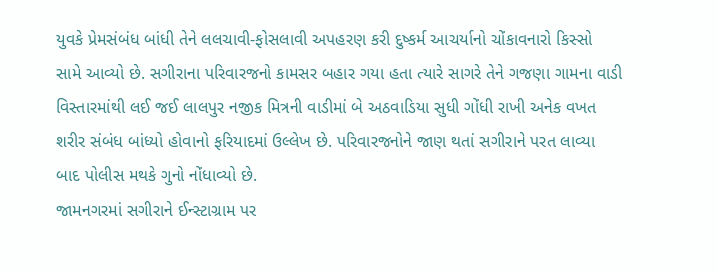યુવકે પ્રેમસંબંધ બાંધી તેને લલચાવી-ફોસલાવી અપહરણ કરી દુષ્કર્મ આચર્યાનો ચોંકાવનારો કિસ્સો સામે આવ્યો છે. સગીરાના પરિવારજનો કામસર બહાર ગયા હતા ત્યારે સાગરે તેને ગજણા ગામના વાડી વિસ્તારમાંથી લઈ જઈ લાલપુર નજીક મિત્રની વાડીમાં બે અઠવાડિયા સુધી ગોંધી રાખી અનેક વખત શરીર સંબંધ બાંધ્યો હોવાનો ફરિયાદમાં ઉલ્લેખ છે. પરિવારજનોને જાણ થતાં સગીરાને પરત લાવ્યા બાદ પોલીસ મથકે ગુનો નોંધાવ્યો છે.
જામનગરમાં સગીરાને ઈન્સ્ટાગ્રામ પર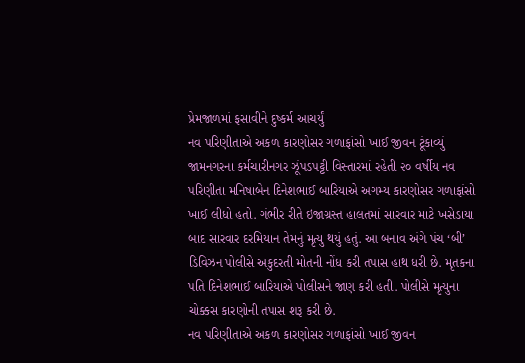પ્રેમજાળમાં ફસાવીને દુષ્કર્મ આચર્યું
નવ પરિણીતાએ અકળ કારણોસર ગળાફાંસો ખાઈ જીવન ટૂંકાવ્યું
જામનગરના કર્મચારીનગર ઝૂંપડપટ્ટી વિસ્તારમાં રહેતી ૨૦ વર્ષીય નવ પરિણીતા મનિષાબેન દિનેશભાઈ બારિયાએ અગમ્ય કારણોસર ગળાફાંસો ખાઈ લીધો હતો. ગંભીર રીતે ઇજાગ્રસ્ત હાલતમાં સારવાર માટે ખસેડાયા બાદ સારવાર દરમિયાન તેમનું મૃત્યુ થયું હતું. આ બનાવ અંગે પંચ ‘બી’ ડિવિઝન પોલીસે અકુદરતી મોતની નોંધ કરી તપાસ હાથ ધરી છે. મૃતકના પતિ દિનેશભાઈ બારિયાએ પોલીસને જાણ કરી હતી. પોલીસે મૃત્યુના ચોક્કસ કારણોની તપાસ શરૂ કરી છે.
નવ પરિણીતાએ અકળ કારણોસર ગળાફાંસો ખાઈ જીવન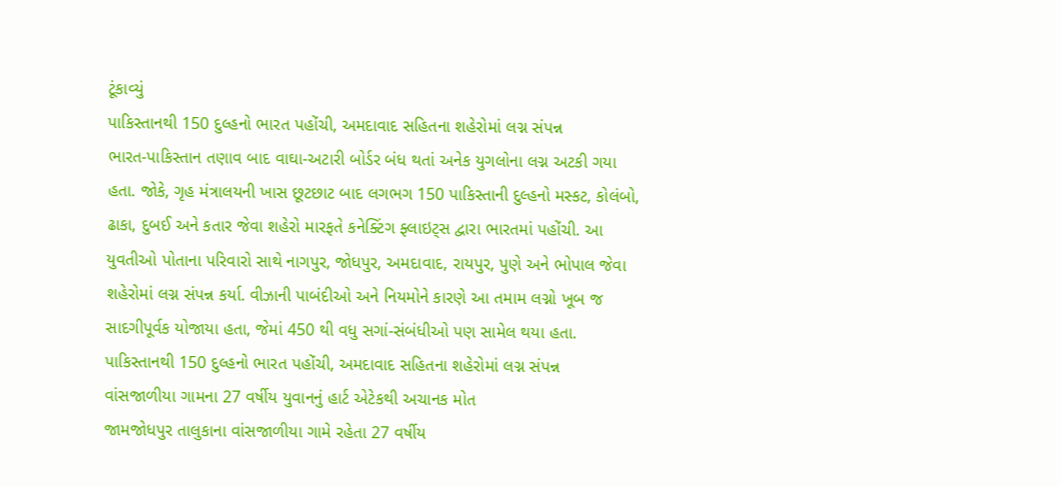ટૂંકાવ્યું
પાકિસ્તાનથી 150 દુલ્હનો ભારત પહોંચી, અમદાવાદ સહિતના શહેરોમાં લગ્ન સંપન્ન
ભારત-પાકિસ્તાન તણાવ બાદ વાઘા-અટારી બોર્ડર બંધ થતાં અનેક યુગલોના લગ્ન અટકી ગયા હતા. જોકે, ગૃહ મંત્રાલયની ખાસ છૂટછાટ બાદ લગભગ 150 પાકિસ્તાની દુલ્હનો મસ્કટ, કોલંબો, ઢાકા, દુબઈ અને કતાર જેવા શહેરો મારફતે કનેક્ટિંગ ફ્લાઇટ્સ દ્વારા ભારતમાં પહોંચી. આ યુવતીઓ પોતાના પરિવારો સાથે નાગપુર, જોધપુર, અમદાવાદ, રાયપુર, પુણે અને ભોપાલ જેવા શહેરોમાં લગ્ન સંપન્ન કર્યા. વીઝાની પાબંદીઓ અને નિયમોને કારણે આ તમામ લગ્નો ખૂબ જ સાદગીપૂર્વક યોજાયા હતા, જેમાં 450 થી વધુ સગાં-સંબંધીઓ પણ સામેલ થયા હતા.
પાકિસ્તાનથી 150 દુલ્હનો ભારત પહોંચી, અમદાવાદ સહિતના શહેરોમાં લગ્ન સંપન્ન
વાંસજાળીયા ગામના 27 વર્ષીય યુવાનનું હાર્ટ એટેકથી અચાનક મોત
જામજોધપુર તાલુકાના વાંસજાળીયા ગામે રહેતા 27 વર્ષીય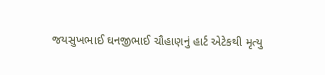જયસુખભાઈ ઘનજીભાઈ ચૌહાણનું હાર્ટ એટેકથી મૃત્યુ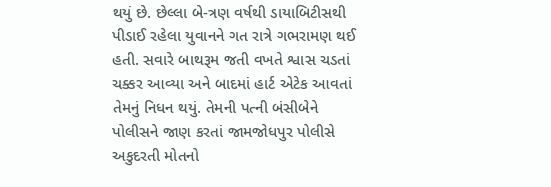થયું છે. છેલ્લા બે-ત્રણ વર્ષથી ડાયાબિટીસથી પીડાઈ રહેલા યુવાનને ગત રાત્રે ગભરામણ થઈ હતી. સવારે બાથરૂમ જતી વખતે શ્વાસ ચડતાં ચક્કર આવ્યા અને બાદમાં હાર્ટ એટેક આવતાં તેમનું નિધન થયું. તેમની પત્ની બંસીબેને પોલીસને જાણ કરતાં જામજોધપુર પોલીસે અકુદરતી મોતનો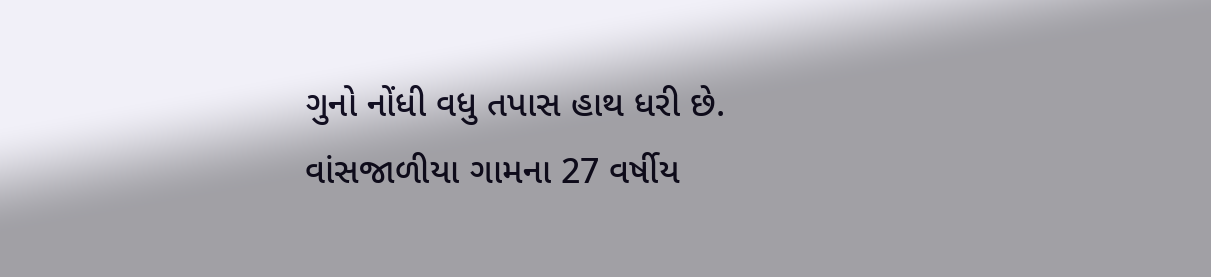ગુનો નોંધી વધુ તપાસ હાથ ધરી છે.
વાંસજાળીયા ગામના 27 વર્ષીય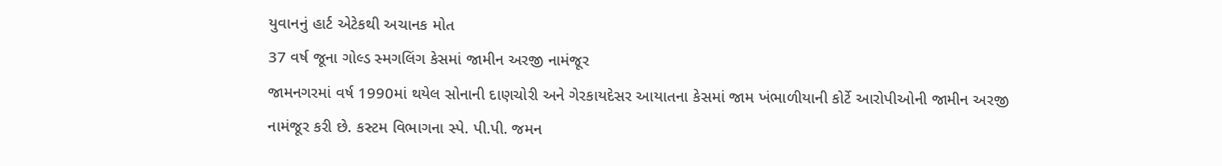યુવાનનું હાર્ટ એટેકથી અચાનક મોત
37 વર્ષ જૂના ગોલ્ડ સ્મગલિંગ કેસમાં જામીન અરજી નામંજૂર
જામનગરમાં વર્ષ 1990માં થયેલ સોનાની દાણચોરી અને ગેરકાયદેસર આયાતના કેસમાં જામ ખંભાળીયાની કોર્ટે આરોપીઓની જામીન અરજી નામંજૂર કરી છે. કસ્ટમ વિભાગના સ્પે. પી.પી. જમન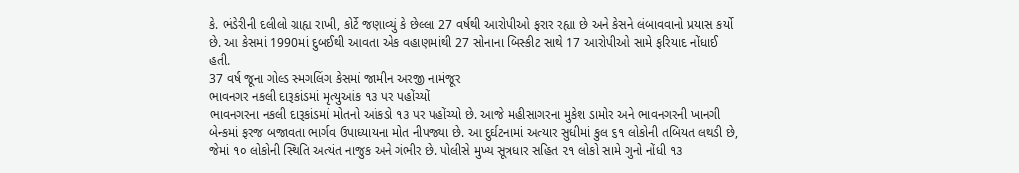કે. ભંડેરીની દલીલો ગ્રાહ્ય રાખી, કોર્ટે જણાવ્યું કે છેલ્લા 27 વર્ષથી આરોપીઓ ફરાર રહ્યા છે અને કેસને લંબાવવાનો પ્રયાસ કર્યો છે. આ કેસમાં 1990માં દુબઈથી આવતા એક વહાણમાંથી 27 સોનાના બિસ્કીટ સાથે 17 આરોપીઓ સામે ફરિયાદ નોંધાઈ હતી.
37 વર્ષ જૂના ગોલ્ડ સ્મગલિંગ કેસમાં જામીન અરજી નામંજૂર
ભાવનગર નકલી દારૂકાંડમાં મૃત્યુઆંક ૧૩ પર પહોંચ્યોં
ભાવનગરના નકલી દારૂકાંડમાં મોતનો આંકડો ૧૩ પર પહોંચ્યો છે. આજે મહીસાગરના મુકેશ ડામોર અને ભાવનગરની ખાનગી બેન્કમાં ફરજ બજાવતા ભાર્ગવ ઉપાધ્યાયના મોત નીપજ્યા છે. આ દુર્ઘટનામાં અત્યાર સુધીમાં કુલ ૬૧ લોકોની તબિયત લથડી છે, જેમાં ૧૦ લોકોની સ્થિતિ અત્યંત નાજુક અને ગંભીર છે. પોલીસે મુખ્ય સૂત્રધાર સહિત ૨૧ લોકો સામે ગુનો નોંધી ૧૩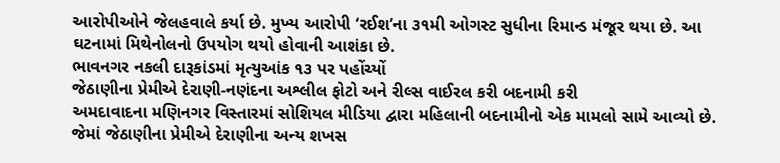આરોપીઓને જેલહવાલે કર્યા છે. મુખ્ય આરોપી ‘રઈશ’ના ૩૧મી ઓગસ્ટ સુધીના રિમાન્ડ મંજૂર થયા છે. આ ઘટનામાં મિથેનોલનો ઉપયોગ થયો હોવાની આશંકા છે.
ભાવનગર નકલી દારૂકાંડમાં મૃત્યુઆંક ૧૩ પર પહોંચ્યોં
જેઠાણીના પ્રેમીએ દેરાણી-નણંદના અશ્લીલ ફોટો અને રીલ્સ વાઈરલ કરી બદનામી કરી
અમદાવાદના મણિનગર વિસ્તારમાં સોશિયલ મીડિયા દ્વારા મહિલાની બદનામીનો એક મામલો સામે આવ્યો છે. જેમાં જેઠાણીના પ્રેમીએ દેરાણીના અન્ય શખસ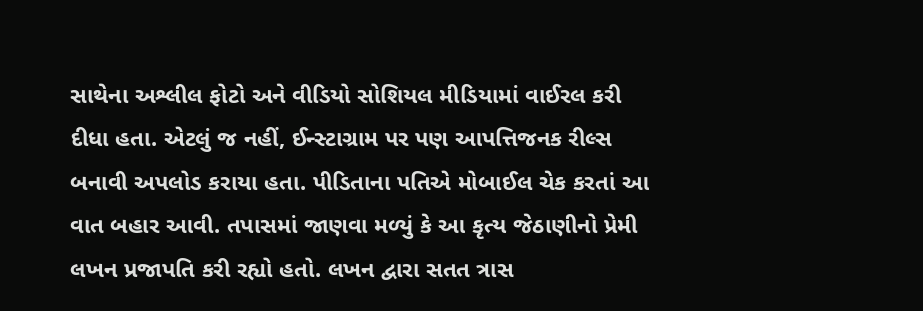સાથેના અશ્લીલ ફોટો અને વીડિયો સોશિયલ મીડિયામાં વાઈરલ કરી દીધા હતા. એટલું જ નહીં, ઈન્સ્ટાગ્રામ પર પણ આપત્તિજનક રીલ્સ બનાવી અપલોડ કરાયા હતા. પીડિતાના પતિએ મોબાઈલ ચેક કરતાં આ વાત બહાર આવી. તપાસમાં જાણવા મળ્યું કે આ કૃત્ય જેઠાણીનો પ્રેમી લખન પ્રજાપતિ કરી રહ્યો હતો. લખન દ્વારા સતત ત્રાસ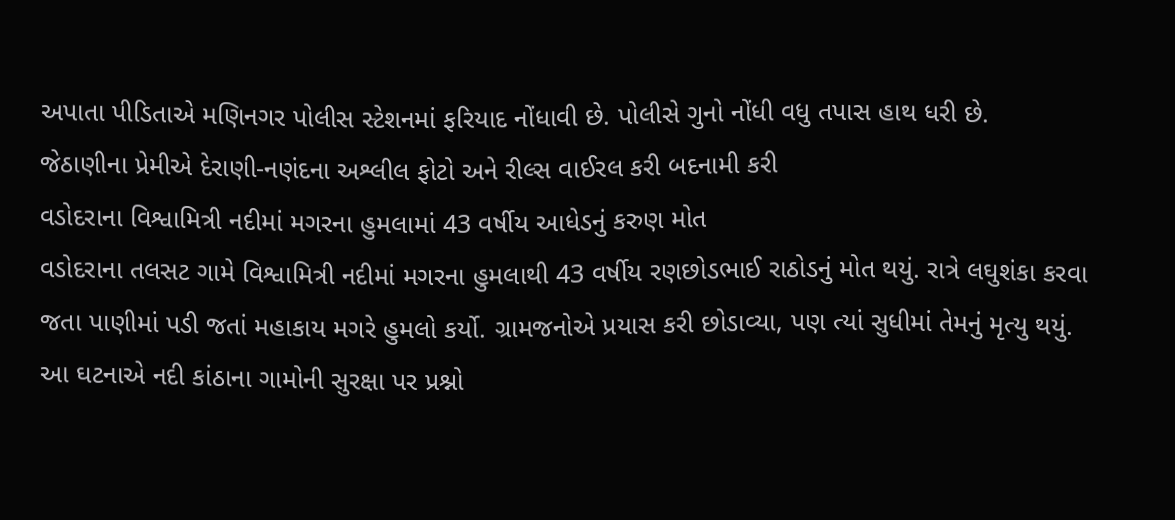અપાતા પીડિતાએ મણિનગર પોલીસ સ્ટેશનમાં ફરિયાદ નોંધાવી છે. પોલીસે ગુનો નોંધી વધુ તપાસ હાથ ધરી છે.
જેઠાણીના પ્રેમીએ દેરાણી-નણંદના અશ્લીલ ફોટો અને રીલ્સ વાઈરલ કરી બદનામી કરી
વડોદરાના વિશ્વામિત્રી નદીમાં મગરના હુમલામાં 43 વર્ષીય આધેડનું કરુણ મોત
વડોદરાના તલસટ ગામે વિશ્વામિત્રી નદીમાં મગરના હુમલાથી 43 વર્ષીય રણછોડભાઈ રાઠોડનું મોત થયું. રાત્રે લઘુશંકા કરવા જતા પાણીમાં પડી જતાં મહાકાય મગરે હુમલો કર્યો. ગ્રામજનોએ પ્રયાસ કરી છોડાવ્યા, પણ ત્યાં સુધીમાં તેમનું મૃત્યુ થયું. આ ઘટનાએ નદી કાંઠાના ગામોની સુરક્ષા પર પ્રશ્નો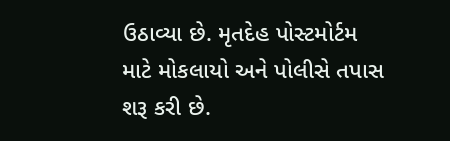ઉઠાવ્યા છે. મૃતદેહ પોસ્ટમોર્ટમ માટે મોકલાયો અને પોલીસે તપાસ શરૂ કરી છે.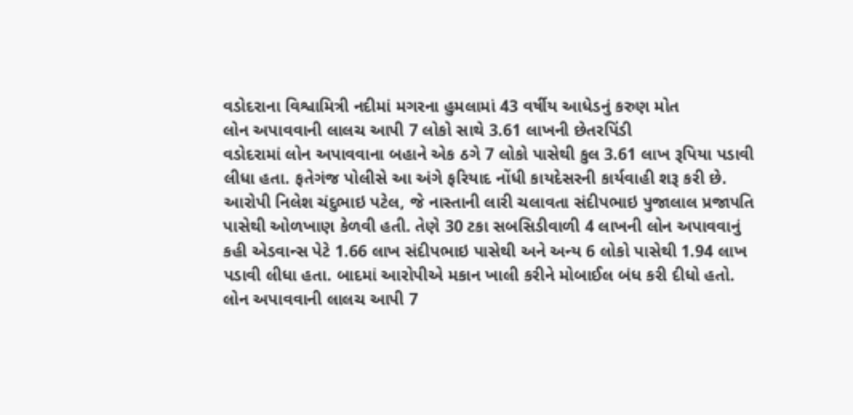વડોદરાના વિશ્વામિત્રી નદીમાં મગરના હુમલામાં 43 વર્ષીય આધેડનું કરુણ મોત
લોન અપાવવાની લાલચ આપી 7 લોકો સાથે 3.61 લાખની છેતરપિંડી
વડોદરામાં લોન અપાવવાના બહાને એક ઠગે 7 લોકો પાસેથી કુલ 3.61 લાખ રૂપિયા પડાવી લીધા હતા. ફતેગંજ પોલીસે આ અંગે ફરિયાદ નોંધી કાયદેસરની કાર્યવાહી શરૂ કરી છે. આરોપી નિલેશ ચંદુભાઇ પટેલ, જે નાસ્તાની લારી ચલાવતા સંદીપભાઇ પુજાલાલ પ્રજાપતિ પાસેથી ઓળખાણ કેળવી હતી. તેણે 30 ટકા સબસિડીવાળી 4 લાખની લોન અપાવવાનું કહી એડવાન્સ પેટે 1.66 લાખ સંદીપભાઇ પાસેથી અને અન્ય 6 લોકો પાસેથી 1.94 લાખ પડાવી લીધા હતા. બાદમાં આરોપીએ મકાન ખાલી કરીને મોબાઈલ બંધ કરી દીધો હતો.
લોન અપાવવાની લાલચ આપી 7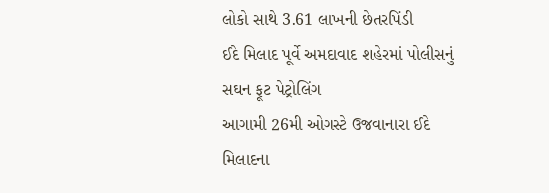લોકો સાથે 3.61 લાખની છેતરપિંડી
ઈદે મિલાદ પૂર્વે અમદાવાદ શહેરમાં પોલીસનું સઘન ફૂટ પેટ્રોલિંગ
આગામી 26મી ઓગસ્ટે ઉજવાનારા ઈદે મિલાદના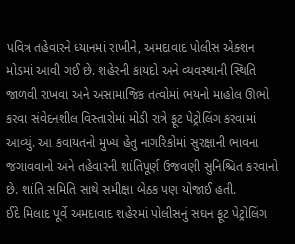પવિત્ર તહેવારને ધ્યાનમાં રાખીને, અમદાવાદ પોલીસ એક્શન મોડમાં આવી ગઈ છે. શહેરની કાયદો અને વ્યવસ્થાની સ્થિતિ જાળવી રાખવા અને અસામાજિક તત્વોમાં ભયનો માહોલ ઊભો કરવા સંવેદનશીલ વિસ્તારોમાં મોડી રાત્રે ફૂટ પેટ્રોલિંગ કરવામાં આવ્યું. આ કવાયતનો મુખ્ય હેતુ નાગરિકોમાં સુરક્ષાની ભાવના જગાવવાનો અને તહેવારની શાંતિપૂર્ણ ઉજવણી સુનિશ્ચિત કરવાનો છે. શાંતિ સમિતિ સાથે સમીક્ષા બેઠક પણ યોજાઈ હતી.
ઈદે મિલાદ પૂર્વે અમદાવાદ શહેરમાં પોલીસનું સઘન ફૂટ પેટ્રોલિંગ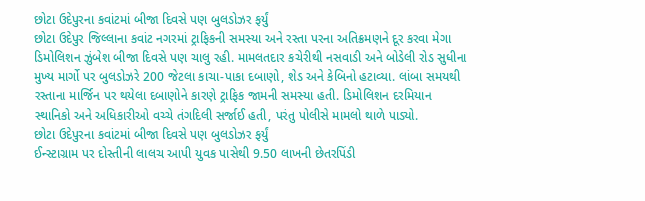છોટા ઉદેપુરના કવાંટમાં બીજા દિવસે પણ બુલડોઝર ફર્યું
છોટા ઉદેપુર જિલ્લાના કવાંટ નગરમાં ટ્રાફિકની સમસ્યા અને રસ્તા પરના અતિક્રમણને દૂર કરવા મેગા ડિમોલિશન ઝુંબેશ બીજા દિવસે પણ ચાલુ રહી. મામલતદાર કચેરીથી નસવાડી અને બોડેલી રોડ સુધીના મુખ્ય માર્ગો પર બુલડોઝરે 200 જેટલા કાચા-પાકા દબાણો, શેડ અને કેબિનો હટાવ્યા. લાંબા સમયથી રસ્તાના માર્જિન પર થયેલા દબાણોને કારણે ટ્રાફિક જામની સમસ્યા હતી. ડિમોલિશન દરમિયાન સ્થાનિકો અને અધિકારીઓ વચ્ચે તંગદિલી સર્જાઈ હતી, પરંતુ પોલીસે મામલો થાળે પાડ્યો.
છોટા ઉદેપુરના કવાંટમાં બીજા દિવસે પણ બુલડોઝર ફર્યું
ઈન્સ્ટાગ્રામ પર દોસ્તીની લાલચ આપી યુવક પાસેથી 9.50 લાખની છેતરપિંડી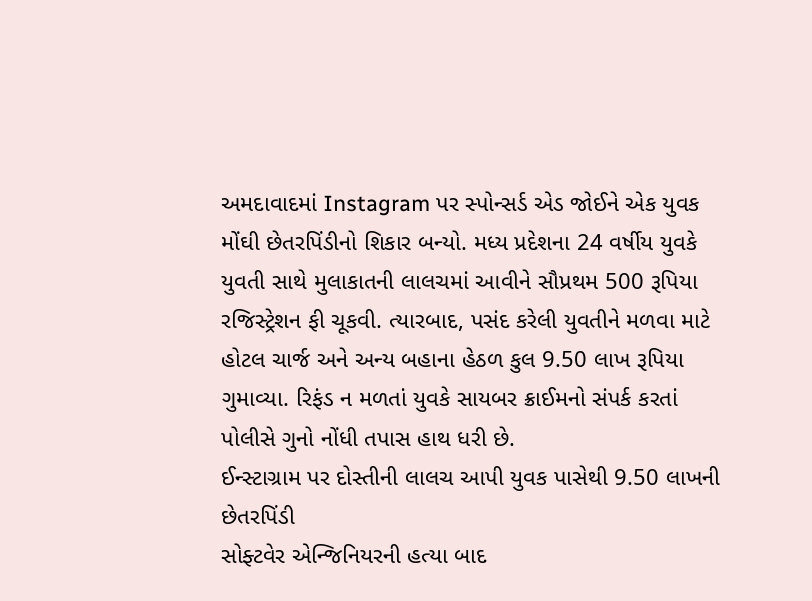અમદાવાદમાં Instagram પર સ્પોન્સર્ડ એડ જોઈને એક યુવક મોંઘી છેતરપિંડીનો શિકાર બન્યો. મધ્ય પ્રદેશના 24 વર્ષીય યુવકે યુવતી સાથે મુલાકાતની લાલચમાં આવીને સૌપ્રથમ 500 રૂપિયા રજિસ્ટ્રેશન ફી ચૂકવી. ત્યારબાદ, પસંદ કરેલી યુવતીને મળવા માટે હોટલ ચાર્જ અને અન્ય બહાના હેઠળ કુલ 9.50 લાખ રૂપિયા ગુમાવ્યા. રિફંડ ન મળતાં યુવકે સાયબર ક્રાઈમનો સંપર્ક કરતાં પોલીસે ગુનો નોંધી તપાસ હાથ ધરી છે.
ઈન્સ્ટાગ્રામ પર દોસ્તીની લાલચ આપી યુવક પાસેથી 9.50 લાખની છેતરપિંડી
સોફ્ટવેર એન્જિનિયરની હત્યા બાદ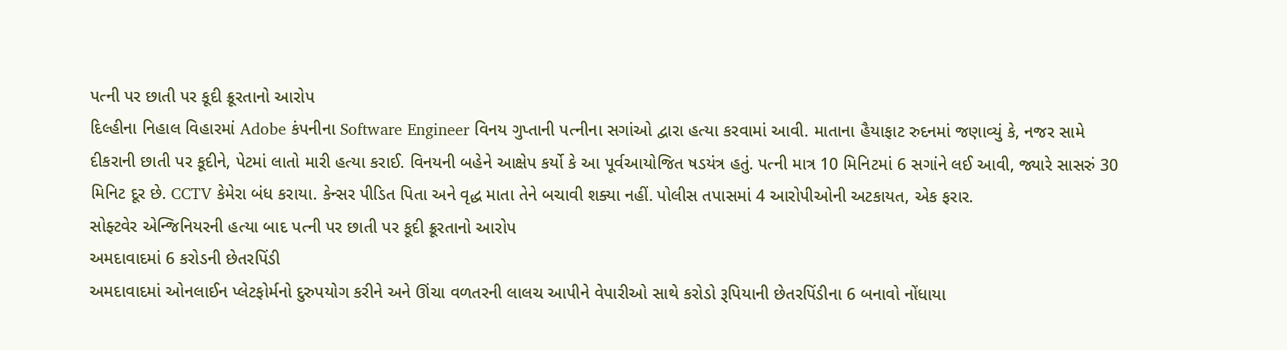પત્ની પર છાતી પર કૂદી ક્રૂરતાનો આરોપ
દિલ્હીના નિહાલ વિહારમાં Adobe કંપનીના Software Engineer વિનય ગુપ્તાની પત્નીના સગાંઓ દ્વારા હત્યા કરવામાં આવી. માતાના હૈયાફાટ રુદનમાં જણાવ્યું કે, નજર સામે દીકરાની છાતી પર કૂદીને, પેટમાં લાતો મારી હત્યા કરાઈ. વિનયની બહેને આક્ષેપ કર્યો કે આ પૂર્વઆયોજિત ષડયંત્ર હતું. પત્ની માત્ર 10 મિનિટમાં 6 સગાંને લઈ આવી, જ્યારે સાસરું 30 મિનિટ દૂર છે. CCTV કેમેરા બંધ કરાયા. કેન્સર પીડિત પિતા અને વૃદ્ધ માતા તેને બચાવી શક્યા નહીં. પોલીસ તપાસમાં 4 આરોપીઓની અટકાયત, એક ફરાર.
સોફ્ટવેર એન્જિનિયરની હત્યા બાદ પત્ની પર છાતી પર કૂદી ક્રૂરતાનો આરોપ
અમદાવાદમાં 6 કરોડની છેતરપિંડી
અમદાવાદમાં ઓનલાઈન પ્લેટફોર્મનો દુરુપયોગ કરીને અને ઊંચા વળતરની લાલચ આપીને વેપારીઓ સાથે કરોડો રૂપિયાની છેતરપિંડીના 6 બનાવો નોંધાયા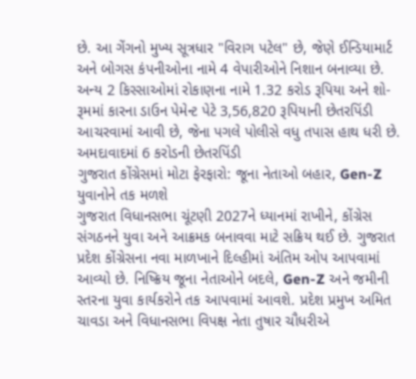છે. આ ગેંગનો મુખ્ય સૂત્રધાર "વિરાગ પટેલ" છે, જેણે ઈન્ડિયામાર્ટ અને બોગસ કંપનીઓના નામે 4 વેપારીઓને નિશાન બનાવ્યા છે. અન્ય 2 કિસ્સાઓમાં રોકાણના નામે 1.32 કરોડ રૂપિયા અને શો-રૂમમાં કારના ડાઉન પેમેન્ટ પેટે 3,56,820 રૂપિયાની છેતરપિંડી આચરવામાં આવી છે, જેના પગલે પોલીસે વધુ તપાસ હાથ ધરી છે.
અમદાવાદમાં 6 કરોડની છેતરપિંડી
ગુજરાત કોંગ્રેસમાં મોટા ફેરફારો: જૂના નેતાઓ બહાર, Gen-Z યુવાનોને તક મળશે
ગુજરાત વિધાનસભા ચૂંટણી 2027ને ધ્યાનમાં રાખીને, કોંગ્રેસ સંગઠનને યુવા અને આક્રમક બનાવવા માટે સક્રિય થઈ છે. ગુજરાત પ્રદેશ કોંગ્રેસના નવા માળખાને દિલ્હીમાં અંતિમ ઓપ આપવામાં આવ્યો છે. નિષ્ક્રિય જૂના નેતાઓને બદલે, Gen-Z અને જમીની સ્તરના યુવા કાર્યકરોને તક આપવામાં આવશે. પ્રદેશ પ્રમુખ અમિત ચાવડા અને વિધાનસભા વિપક્ષ નેતા તુષાર ચૌધરીએ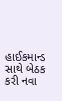હાઈકમાન્ડ સાથે બેઠક કરી નવા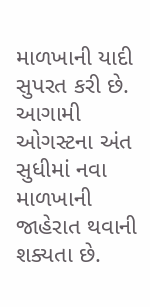માળખાની યાદી સુપરત કરી છે. આગામી ઓગસ્ટના અંત સુધીમાં નવા માળખાની જાહેરાત થવાની શક્યતા છે.